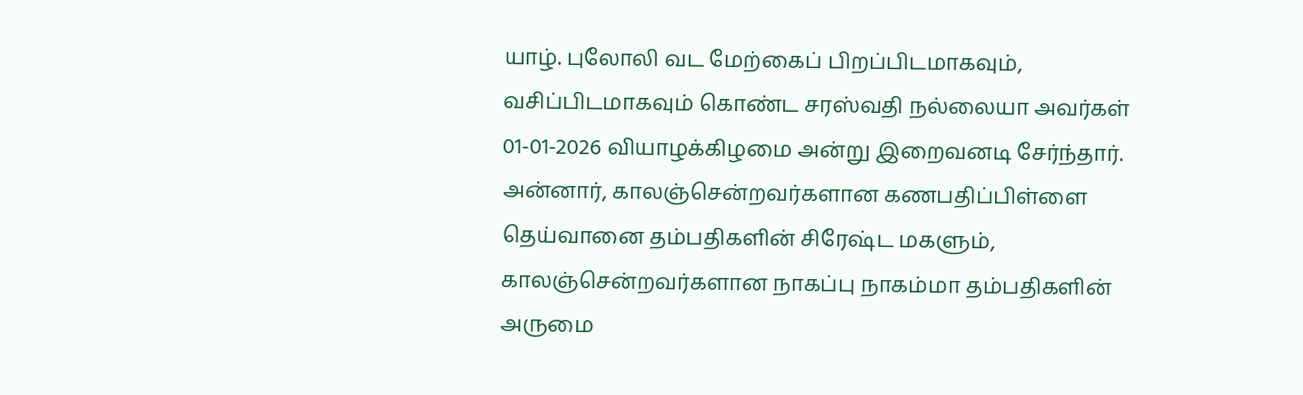யாழ். புலோலி வட மேற்கைப் பிறப்பிடமாகவும், வசிப்பிடமாகவும் கொண்ட சரஸ்வதி நல்லையா அவர்கள் 01-01-2026 வியாழக்கிழமை அன்று இறைவனடி சேர்ந்தார்.
அன்னார், காலஞ்சென்றவர்களான கணபதிப்பிள்ளை தெய்வானை தம்பதிகளின் சிரேஷ்ட மகளும், காலஞ்சென்றவர்களான நாகப்பு நாகம்மா தம்பதிகளின் அருமை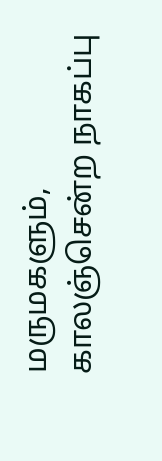மருமகளும்,
காலஞ்சென்ற நாகப்பு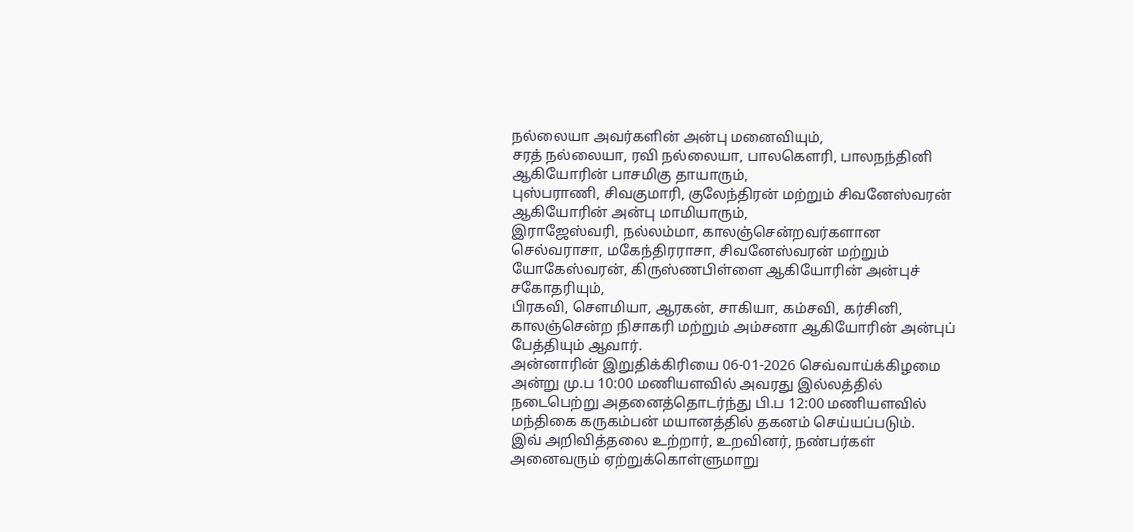நல்லையா அவர்களின் அன்பு மனைவியும்,
சரத் நல்லையா, ரவி நல்லையா, பாலகௌரி, பாலநந்தினி ஆகியோரின் பாசமிகு தாயாரும்,
புஸ்பராணி, சிவகுமாரி, குலேந்திரன் மற்றும் சிவனேஸ்வரன் ஆகியோரின் அன்பு மாமியாரும்,
இராஜேஸ்வரி, நல்லம்மா, காலஞ்சென்றவர்களான செல்வராசா, மகேந்திரராசா, சிவனேஸ்வரன் மற்றும் யோகேஸ்வரன், கிருஸ்ணபிள்ளை ஆகியோரின் அன்புச் சகோதரியும்,
பிரகவி, சௌமியா, ஆரகன், சாகியா, கம்சவி, கர்சினி, காலஞ்சென்ற நிசாகரி மற்றும் அம்சனா ஆகியோரின் அன்புப் பேத்தியும் ஆவார்.
அன்னாரின் இறுதிக்கிரியை 06-01-2026 செவ்வாய்க்கிழமை அன்று மு.ப 10:00 மணியளவில் அவரது இல்லத்தில் நடைபெற்று அதனைத்தொடர்ந்து பி.ப 12:00 மணியளவில் மந்திகை கருகம்பன் மயானத்தில் தகனம் செய்யப்படும்.
இவ் அறிவித்தலை உற்றார், உறவினர், நண்பர்கள் அனைவரும் ஏற்றுக்கொள்ளுமாறு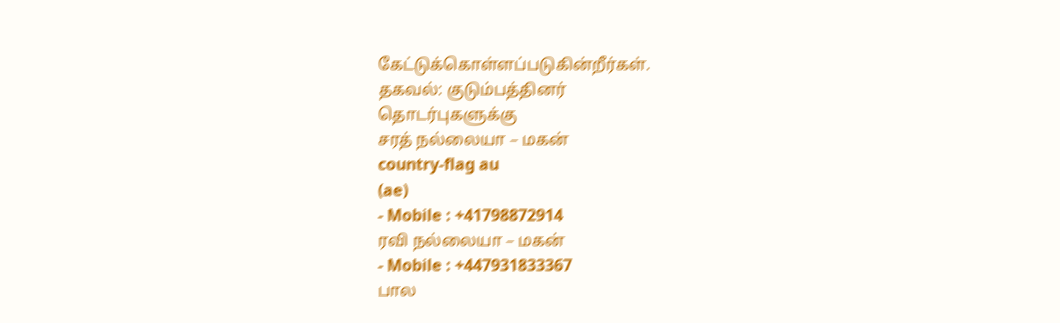கேட்டுக்கொள்ளப்படுகின்றீர்கள்.
தகவல்: குடும்பத்தினர்
தொடர்புகளுக்கு
சரத் நல்லையா – மகன்
country-flag au
(ae)
- Mobile : +41798872914
ரவி நல்லையா – மகன்
- Mobile : +447931833367
பால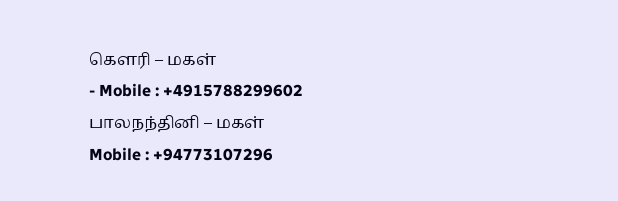கௌரி – மகள்
- Mobile : +4915788299602
பாலநந்தினி – மகள்
Mobile : +94773107296